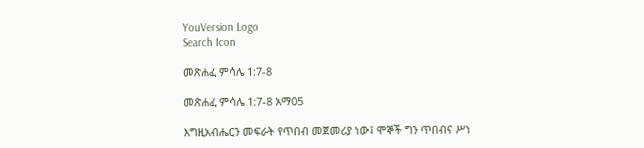YouVersion Logo
Search Icon

መጽሐፈ ምሳሌ 1:7-8

መጽሐፈ ምሳሌ 1:7-8 አማ05

እግዚአብሔርን መፍራት የጥበብ መጀመሪያ ነው፤ ሞኞች ግን ጥበብና ሥነ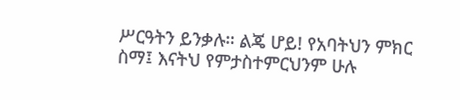ሥርዓትን ይንቃሉ። ልጄ ሆይ! የአባትህን ምክር ስማ፤ እናትህ የምታስተምርህንም ሁሉ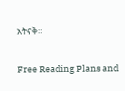አትናቅ።

Free Reading Plans and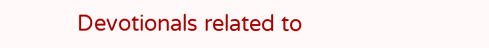Devotionals related to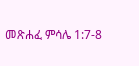መጽሐፈ ምሳሌ 1:7-8